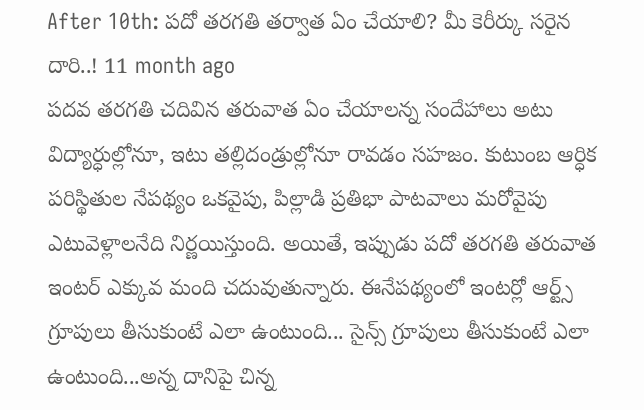After 10th: పదో తరగతి తర్వాత ఏం చేయాలి? మీ కెరీర్కు సరైన దారి..! 11 month ago
పదవ తరగతి చదివిన తరువాత ఏం చేయాలన్న సందేహాలు అటు విద్యార్ధుల్లోనూ, ఇటు తల్లిదండ్రుల్లోనూ రావడం సహజం. కుటుంబ ఆర్ధిక పరిస్థితుల నేపథ్యం ఒకవైపు, పిల్లాడి ప్రతిభా పాటవాలు మరోవైపు ఎటువెళ్లాలనేది నిర్ణయిస్తుంది. అయితే, ఇప్పుడు పదో తరగతి తరువాత ఇంటర్ ఎక్కువ మంది చదువుతున్నారు. ఈనేపథ్యంలో ఇంటర్లో ఆర్ట్స్ గ్రూపులు తీసుకుంటే ఎలా ఉంటుంది... సైన్స్ గ్రూపులు తీసుకుంటే ఎలా ఉంటుంది...అన్న దానిపై చిన్న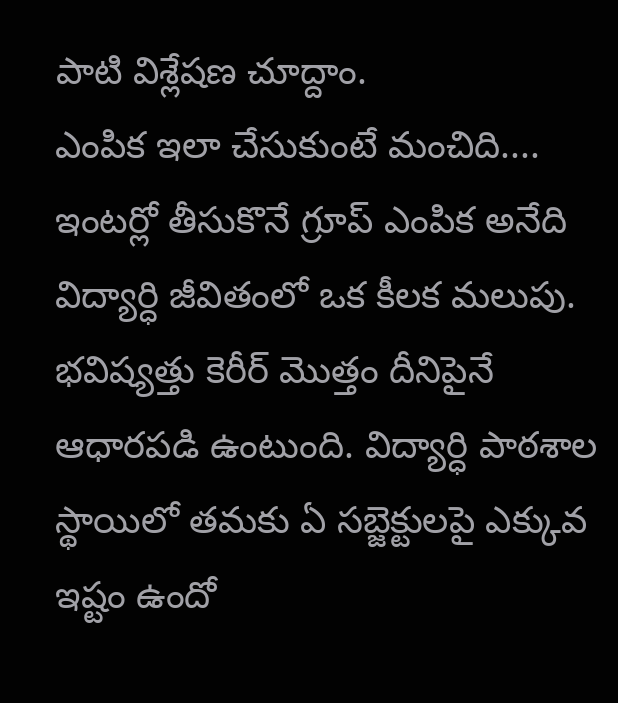పాటి విశ్లేషణ చూద్దాం.
ఎంపిక ఇలా చేసుకుంటే మంచిది....
ఇంటర్లో తీసుకొనే గ్రూప్ ఎంపిక అనేది విద్యార్ధి జీవితంలో ఒక కీలక మలుపు. భవిష్యత్తు కెరీర్ మొత్తం దీనిపైనే ఆధారపడి ఉంటుంది. విద్యార్ధి పాఠశాల స్థాయిలో తమకు ఏ సబ్జెక్టులపై ఎక్కువ ఇష్టం ఉందో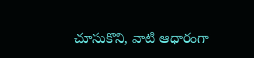చూసుకొని, వాటి ఆధారంగా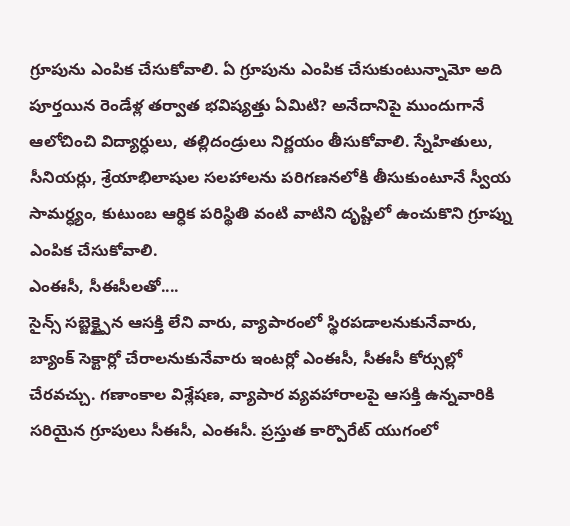గ్రూపును ఎంపిక చేసుకోవాలి. ఏ గ్రూపును ఎంపిక చేసుకుంటున్నామో అది పూర్తయిన రెండేళ్ల తర్వాత భవిష్యత్తు ఏమిటి? అనేదానిపై ముందుగానే ఆలోచించి విద్యార్ధులు, తల్లిదండ్రులు నిర్ణయం తీసుకోవాలి. స్నేహితులు, సీనియర్లు, శ్రేయాభిలాషుల సలహాలను పరిగణనలోకి తీసుకుంటూనే స్వీయ సామర్ధ్యం, కుటుంబ ఆర్ధిక పరిస్థితి వంటి వాటిని దృష్టిలో ఉంచుకొని గ్రూప్ను ఎంపిక చేసుకోవాలి.
ఎంఈసీ, సీఈసీలతో....
సైన్స్ సబ్జెక్ట్పైన ఆసక్తి లేని వారు, వ్యాపారంలో స్థిరపడాలనుకునేవారు, బ్యాంక్ సెక్టార్లో చేరాలనుకునేవారు ఇంటర్లో ఎంఈసీ, సీఈసీ కోర్సుల్లో చేరవచ్చు. గణాంకాల విశ్లేషణ, వ్యాపార వ్యవహారాలపై ఆసక్తి ఉన్నవారికి సరియైన గ్రూపులు సీఈసీ, ఎంఈసీ. ప్రస్తుత కార్పొరేట్ యుగంలో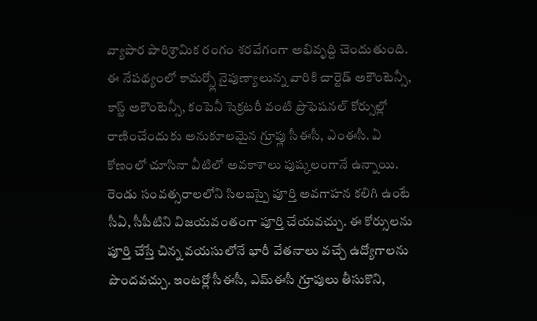వ్యాపార పారిశ్రామిక రంగం శరవేగంగా అభివృద్ది చెందుతుంది. ఈ నేపథ్యంలో కామర్స్లో నైపుణ్యాలున్న వారికి చార్టెడ్ అకౌంటెన్సీ, కాస్ట్ అకౌంటెన్సీ, కంపెనీ సెక్రటరీ వంటి ప్రొఫెషనల్ కోర్సుల్లో రాణించేందుకు అనుకూలమైన గ్రూప్లు సీఈసీ, ఎంఈసీ. ఏ కోణంలో చూసినా వీటిలో అవకాశాలు పుష్కలంగానే ఉన్నాయి. రెండు సంవత్సరాలలోని సిలబస్పై పూర్తి అవగాహన కలిగి ఉంటే సీఏ, సీపీటిని విజయవంతంగా పూర్తి చేయవచ్చు. ఈ కోర్సులను పూర్తి చేస్తే చిన్న వయసులోనే భారీ వేతనాలు వచ్చే ఉద్యోగాలను పొందవచ్చు. ఇంటర్లో సీఈసీ, ఎమ్ఈసీ గ్రూపులు తీసుకొని,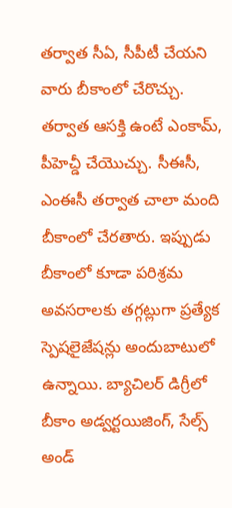తర్వాత సీఏ, సీపీటీ చేయని వారు బీకాంలో చేరొచ్చు. తర్వాత ఆసక్తి ఉంటే ఎంకామ్, పీహెచ్డీ చేయొచ్చు. సీఈసీ, ఎంఈసీ తర్వాత చాలా మంది బీకాంలో చేరతారు. ఇప్పుడు బీకాంలో కూడా పరిశ్రమ అవసరాలకు తగ్గట్లుగా ప్రత్యేక స్పెషలైజేషన్లు అందుబాటులో ఉన్నాయి. బ్యాచిలర్ డిగ్రీలో బీకాం అడ్వర్టయిజింగ్, సేల్స్ అండ్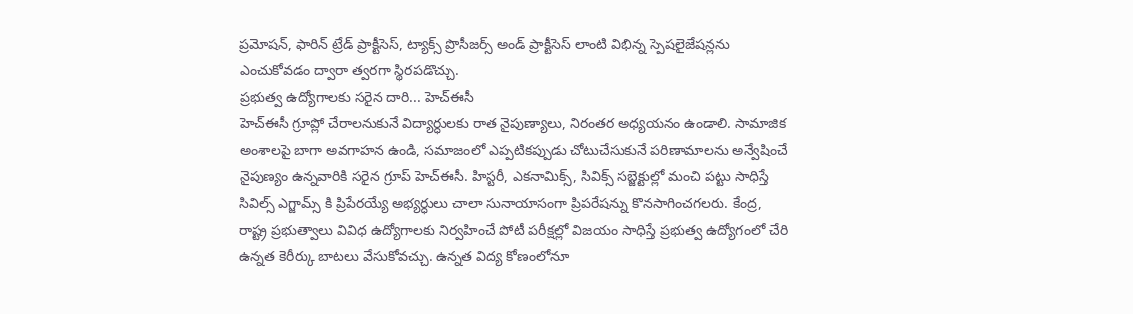ప్రమోషన్, ఫారిన్ ట్రేడ్ ప్రాక్టీసెస్, ట్యాక్స్ ప్రొసీజర్స్ అండ్ ప్రాక్టీసెస్ లాంటి విభిన్న స్పెషలైజేషన్లను ఎంచుకోవడం ద్వారా త్వరగా స్థిరపడొచ్చు.
ప్రభుత్వ ఉద్యోగాలకు సరైన దారి... హెచ్ఈసీ
హెచ్ఈసీ గ్రూప్లో చేరాలనుకునే విద్యార్ధులకు రాత నైపుణ్యాలు, నిరంతర అధ్యయనం ఉండాలి. సామాజిక అంశాలపై బాగా అవగాహన ఉండి, సమాజంలో ఎప్పటికప్పుడు చోటుచేసుకునే పరిణామాలను అన్వేషించే నైపుణ్యం ఉన్నవారికి సరైన గ్రూప్ హెచ్ఈసీ. హిస్టరీ, ఎకనామిక్స్, సివిక్స్ సబ్జెక్టుల్లో మంచి పట్టు సాధిస్తే సివిల్స్ ఎగ్జామ్స్ కి ప్రిపేరయ్యే అభ్యర్ధులు చాలా సునాయాసంగా ప్రిపరేషన్ను కొనసాగించగలరు. కేంద్ర, రాష్ట్ర ప్రభుత్వాలు వివిధ ఉద్యోగాలకు నిర్వహించే పోటీ పరీక్షల్లో విజయం సాధిస్తే ప్రభుత్వ ఉద్యోగంలో చేరి ఉన్నత కెరీర్కు బాటలు వేసుకోవచ్చు. ఉన్నత విద్య కోణంలోనూ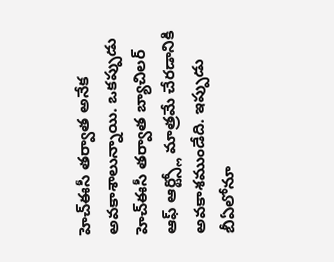హెచ్ఈసీ తర్వాత అనేక అవకాశాలున్నాయి. ఒకప్పుడు హెచ్ఈసీ తర్వాత బ్యాచిలర్ ఆఫ్ ఆర్ట్స్లో మాత్రమే చేరడానికి అవకాశముండేది. ఇప్పుడు బీఏలోనూ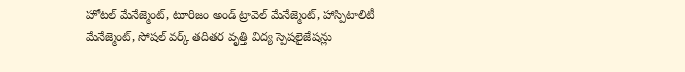హోటల్ మేనేజ్మెంట్, టూరిజం అండ్ ట్రావెల్ మేనేజ్మెంట్, హాస్పిటాలిటీ మేనేజ్మెంట్, సోషల్ వర్క్ తదితర వృత్తి విద్య స్పెషలైజేషన్లు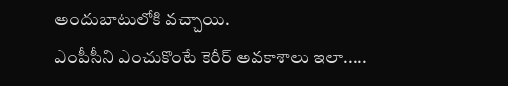అందుబాటులోకి వచ్చాయి.
ఎంపీసీని ఎంచుకొంటే కెరీర్ అవకాశాలు ఇలా.....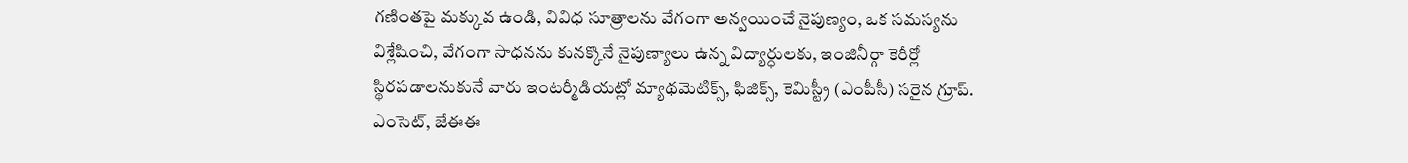గణింతపై మక్కువ ఉండి, వివిధ సూత్రాలను వేగంగా అన్వయించే నైపుణ్యం, ఒక సమస్యను విశ్లేషించి, వేగంగా సాధనను కునక్కొనే నైపుణ్యాలు ఉన్న విద్యార్ధులకు, ఇంజినీర్గా కెరీర్లో స్థిరపడాలనుకునే వారు ఇంటర్మీడియట్లో మ్యాథమెటిక్స్, ఫిజిక్స్, కెమిస్ట్రీ (ఎంపీసీ) సరైన గ్రూప్. ఎంసెట్, జేఈఈ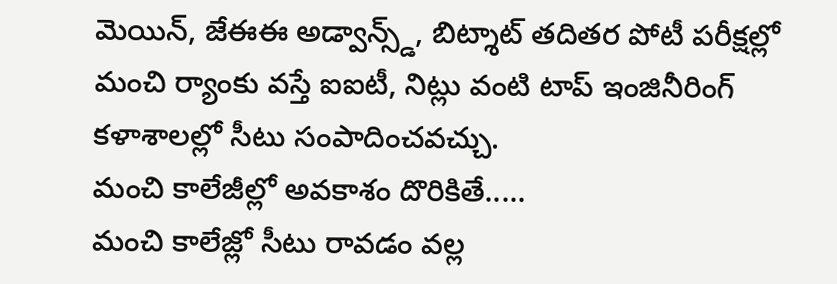మెయిన్, జేఈఈ అడ్వాన్స్డ్, బిట్శాట్ తదితర పోటీ పరీక్షల్లో మంచి ర్యాంకు వస్తే ఐఐటీ, నిట్లు వంటి టాప్ ఇంజినీరింగ్ కళాశాలల్లో సీటు సంపాదించవచ్చు.
మంచి కాలేజీల్లో అవకాశం దొరికితే.....
మంచి కాలేజ్లో సీటు రావడం వల్ల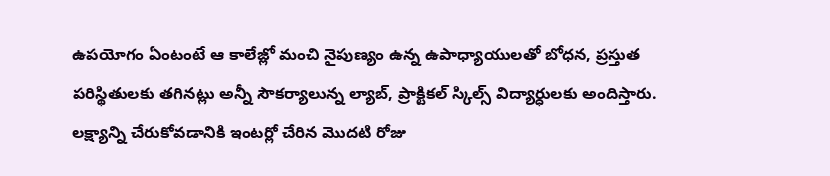ఉపయోగం ఏంటంటే ఆ కాలేజ్లో మంచి నైపుణ్యం ఉన్న ఉపాధ్యాయులతో బోధన, ప్రస్తుత పరిస్థితులకు తగినట్లు అన్నీ సౌకర్యాలున్న ల్యాబ్, ప్రాక్టికల్ స్కిల్స్ విద్యార్ధులకు అందిస్తారు. లక్ష్యాన్ని చేరుకోవడానికి ఇంటర్లో చేరిన మొదటి రోజు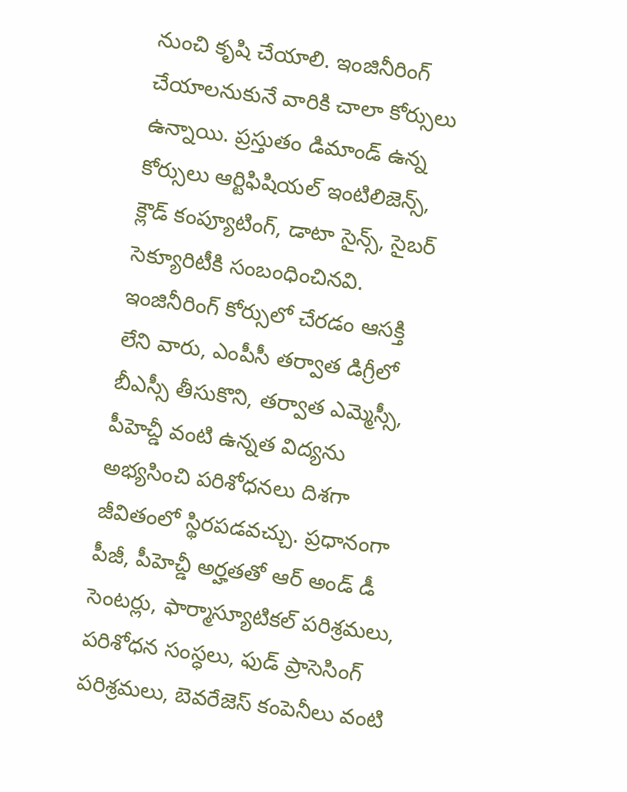నుంచి కృషి చేయాలి. ఇంజినీరింగ్ చేయాలనుకునే వారికి చాలా కోర్సులు ఉన్నాయి. ప్రస్తుతం డిమాండ్ ఉన్న కోర్సులు ఆర్టిఫిషియల్ ఇంటిలిజెన్స్, క్లౌడ్ కంప్యూటింగ్, డాటా సైన్స్, సైబర్ సెక్యూరిటీకి సంబంధించినవి. ఇంజినీరింగ్ కోర్సులో చేరడం ఆసక్తి లేని వారు, ఎంపీసీ తర్వాత డిగ్రీలో బీఎస్సీ తీసుకొని, తర్వాత ఎమ్మెస్సీ, పీహెచ్డీ వంటి ఉన్నత విద్యను అభ్యసించి పరిశోధనలు దిశగా జీవితంలో స్థిరపడవచ్చు. ప్రధానంగా పీజీ, పీహెచ్డీ అర్హతతో ఆర్ అండ్ డీ సెంటర్లు, ఫార్మాస్యూటికల్ పరిశ్రమలు, పరిశోధన సంస్ధలు, ఫుడ్ ప్రాసెసింగ్ పరిశ్రమలు, బెవరేజెస్ కంపెనీలు వంటి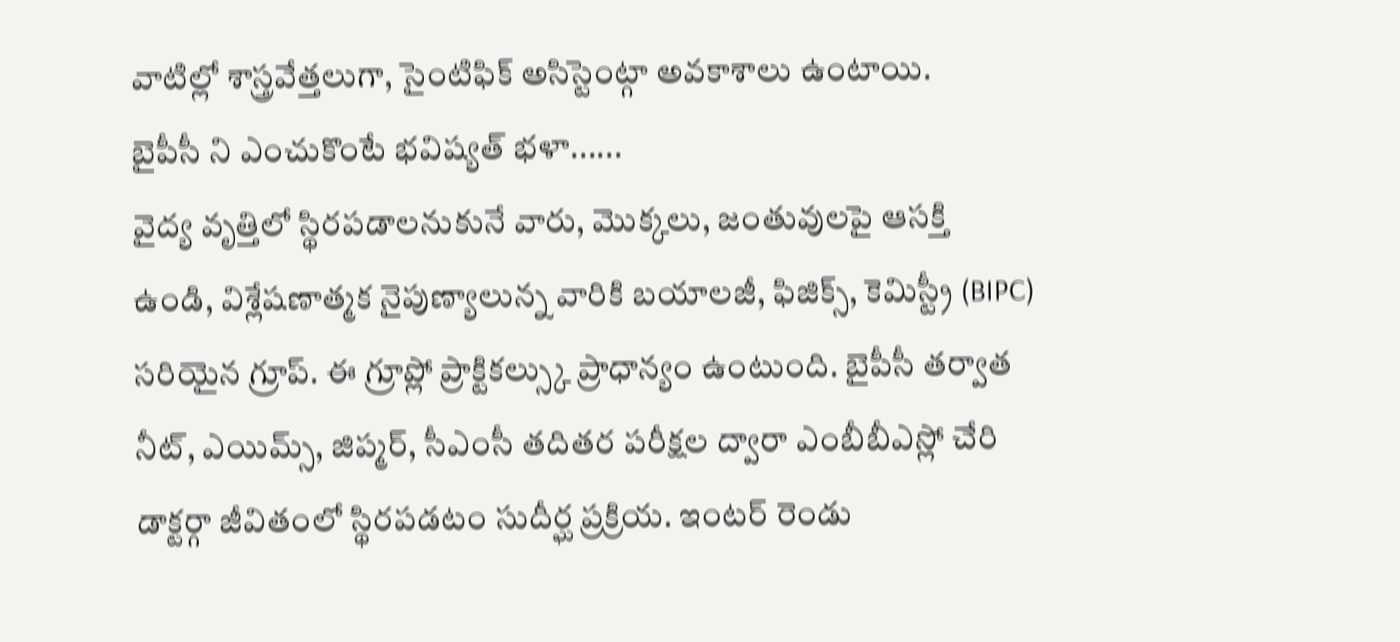వాటిల్లో శాస్త్రవేత్తలుగా, సైంటిఫిక్ అసిస్టెంట్గా అవకాశాలు ఉంటాయి.
బైపీసీ ని ఎంచుకొంటే భవిష్యత్ భళా......
వైద్య వృత్తిలో స్థిరపడాలనుకునే వారు, మొక్కలు, జంతువులపై ఆసక్తి ఉండి, విశ్లేషణాత్మక నైపుణ్యాలున్న వారికి బయాలజీ, ఫిజిక్స్, కెమిస్ట్రీ (BIPC) సరియైన గ్రూప్. ఈ గ్రూప్లో ప్రాక్టికల్స్కు ప్రాధాన్యం ఉంటుంది. బైపీసీ తర్వాత నీట్, ఎయిమ్స్, జిప్మర్, సీఎంసీ తదితర పరీక్షల ద్వారా ఎంబీబీఎస్లో చేరి డాక్టర్గా జీవితంలో స్థిరపడటం సుదీర్ఘ ప్రక్రియ. ఇంటర్ రెండు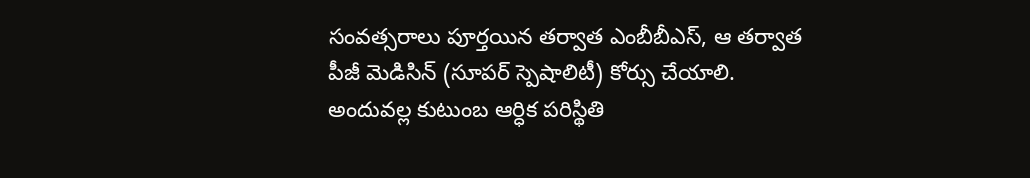సంవత్సరాలు పూర్తయిన తర్వాత ఎంబీబీఎస్, ఆ తర్వాత పీజీ మెడిసిన్ (సూపర్ స్పెషాలిటీ) కోర్సు చేయాలి. అందువల్ల కుటుంబ ఆర్ధిక పరిస్థితి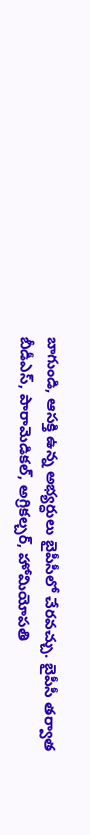బాగుండి, ఆసక్తి ఉన్న అభ్యర్ధులు బైపీసీలో చేరవచ్చు. బైపీసీ తర్వాత బీడీఎస్, పారామెడికల్, అగ్రికల్చర్, హోమియోపతి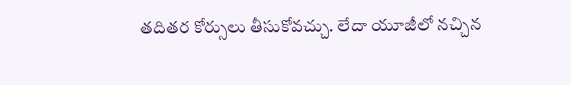తదితర కోర్సులు తీసుకోవచ్చు. లేదా యూజీలో నచ్చిన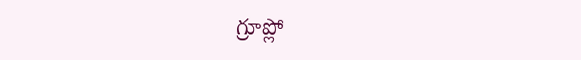గ్రూప్లో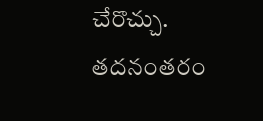చేరొచ్చు. తదనంతరం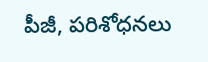పీజీ, పరిశోధనలు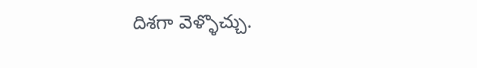దిశగా వెళ్ళొచ్చు.